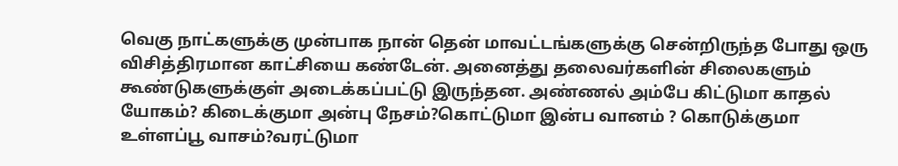வெகு நாட்களுக்கு முன்பாக நான் தென் மாவட்டங்களுக்கு சென்றிருந்த போது ஒரு விசித்திரமான காட்சியை கண்டேன். அனைத்து தலைவர்களின் சிலைகளும் கூண்டுகளுக்குள் அடைக்கப்பட்டு இருந்தன. அண்ணல் அம்பே கிட்டுமா காதல் யோகம்? கிடைக்குமா அன்பு நேசம்?கொட்டுமா இன்ப வானம் ? கொடுக்குமா உள்ளப்பூ வாசம்?வரட்டுமா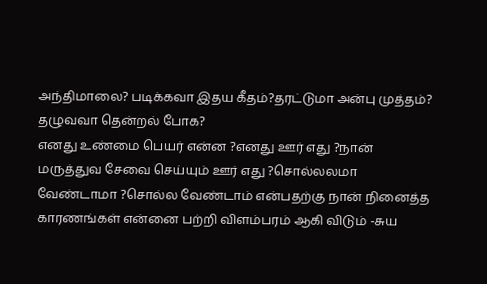அந்திமாலை? படிக்கவா இதய கீதம்?தரட்டுமா அன்பு முத்தம்? தழுவவா தென்றல் போக?
எனது உண்மை பெயர் என்ன ?எனது ஊர் எது ?நான் மருத்துவ சேவை செய்யும் ஊர் எது ?சொல்லலமா வேண்டாமா ?சொல்ல வேண்டாம் என்பதற்கு நான் நினைத்த காரணங்கள் என்னை பற்றி விளம்பரம் ஆகி விடும் -சுய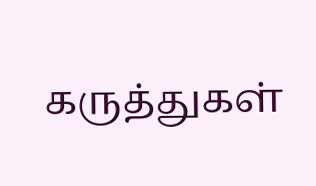கருத்துகள்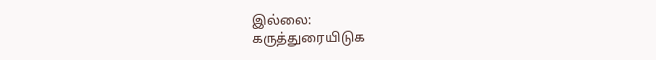இல்லை:
கருத்துரையிடுக